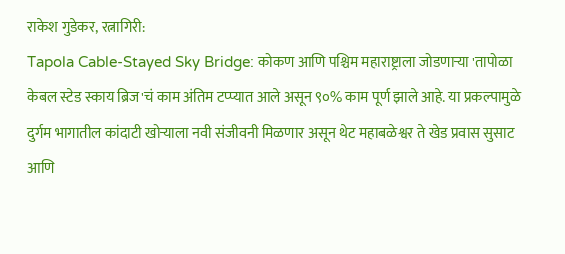राकेश गुडेकर, रत्नागिरी:
Tapola Cable-Stayed Sky Bridge: कोकण आणि पश्चिम महाराष्ट्राला जोडणाऱ्या 'तापोळा केबल स्टेड स्काय ब्रिज'चं काम अंतिम टप्प्यात आले असून ९०% काम पूर्ण झाले आहे. या प्रकल्पामुळे दुर्गम भागातील कांदाटी खोऱ्याला नवी संजीवनी मिळणार असून थेट महाबळेश्वर ते खेड प्रवास सुसाट आणि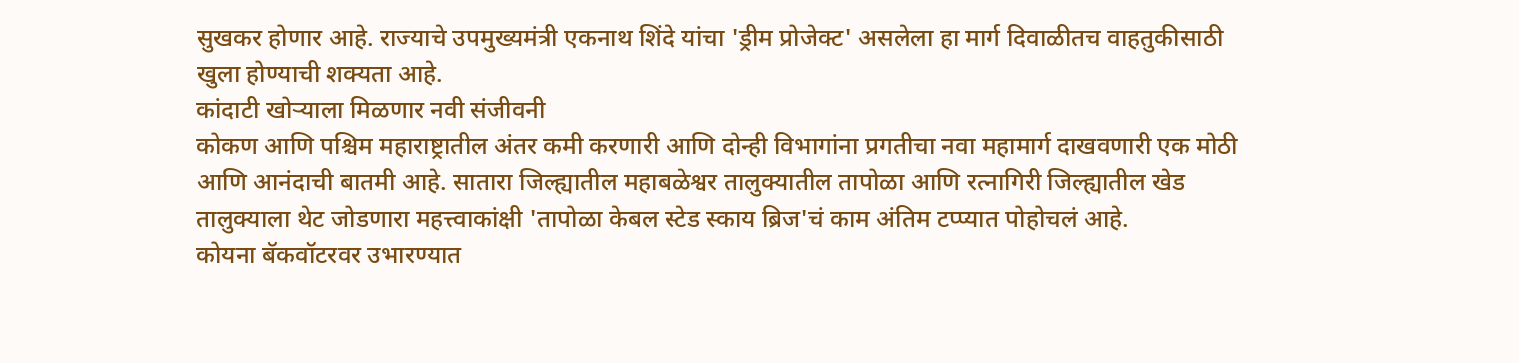सुखकर होणार आहे. राज्याचे उपमुख्यमंत्री एकनाथ शिंदे यांचा 'ड्रीम प्रोजेक्ट' असलेला हा मार्ग दिवाळीतच वाहतुकीसाठी खुला होण्याची शक्यता आहे.
कांदाटी खोऱ्याला मिळणार नवी संजीवनी
कोकण आणि पश्चिम महाराष्ट्रातील अंतर कमी करणारी आणि दोन्ही विभागांना प्रगतीचा नवा महामार्ग दाखवणारी एक मोठी आणि आनंदाची बातमी आहे. सातारा जिल्ह्यातील महाबळेश्वर तालुक्यातील तापोळा आणि रत्नागिरी जिल्ह्यातील खेड तालुक्याला थेट जोडणारा महत्त्वाकांक्षी 'तापोळा केबल स्टेड स्काय ब्रिज'चं काम अंतिम टप्प्यात पोहोचलं आहे.
कोयना बॅकवॉटरवर उभारण्यात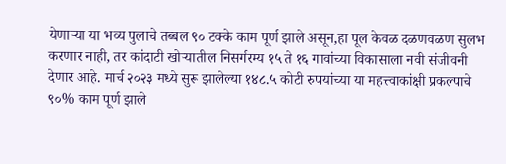येणाऱ्या या भव्य पुलाचे तब्बल ९० टक्के काम पूर्ण झाले असून,हा पूल केवळ दळणवळण सुलभ करणार नाही, तर कांदाटी खोऱ्यातील निसर्गरम्य १५ ते १६ गावांच्या विकासाला नवी संजीवनी देणार आहे. मार्च २०२३ मध्ये सुरू झालेल्या १४८.५ कोटी रुपयांच्या या महत्त्वाकांक्षी प्रकल्पाचे ९०% काम पूर्ण झाले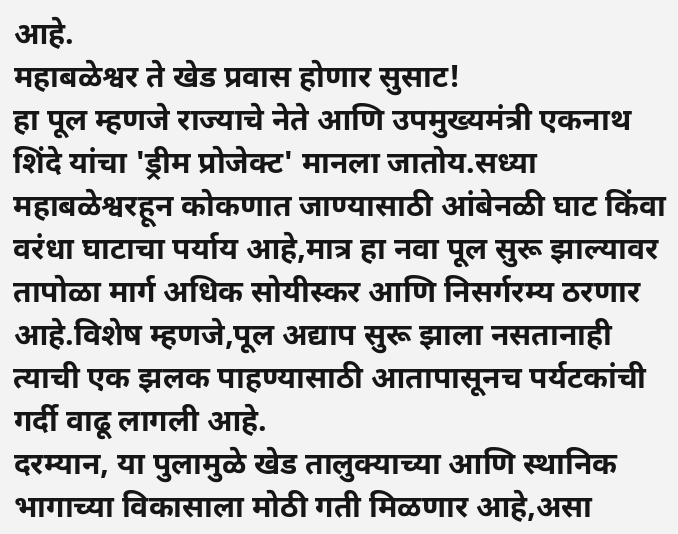आहे.
महाबळेश्वर ते खेड प्रवास होणार सुसाट!
हा पूल म्हणजे राज्याचे नेते आणि उपमुख्यमंत्री एकनाथ शिंदे यांचा 'ड्रीम प्रोजेक्ट' मानला जातोय.सध्या महाबळेश्वरहून कोकणात जाण्यासाठी आंबेनळी घाट किंवा वरंधा घाटाचा पर्याय आहे,मात्र हा नवा पूल सुरू झाल्यावर तापोळा मार्ग अधिक सोयीस्कर आणि निसर्गरम्य ठरणार आहे.विशेष म्हणजे,पूल अद्याप सुरू झाला नसतानाही त्याची एक झलक पाहण्यासाठी आतापासूनच पर्यटकांची गर्दी वाढू लागली आहे.
दरम्यान, या पुलामुळे खेड तालुक्याच्या आणि स्थानिक भागाच्या विकासाला मोठी गती मिळणार आहे,असा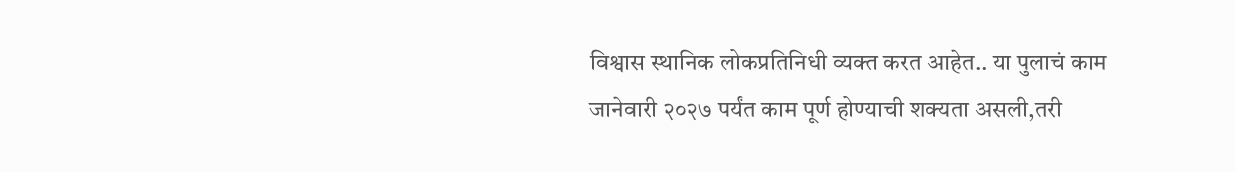विश्वास स्थानिक लोकप्रतिनिधी व्यक्त करत आहेत.. या पुलाचं काम जानेवारी २०२७ पर्यंत काम पूर्ण होण्याची शक्यता असली,तरी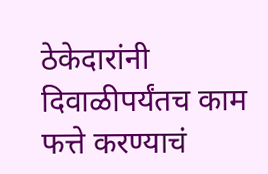ठेकेदारांनी दिवाळीपर्यंतच काम फत्ते करण्याचं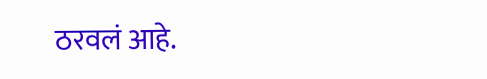ठरवलं आहे.